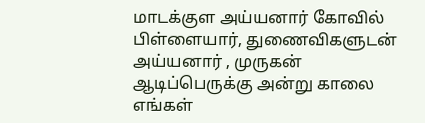மாடக்குள அய்யனார் கோவில் பிள்ளையார், துணைவிகளுடன் அய்யனார் , முருகன்
ஆடிப்பெருக்கு அன்று காலை எங்கள்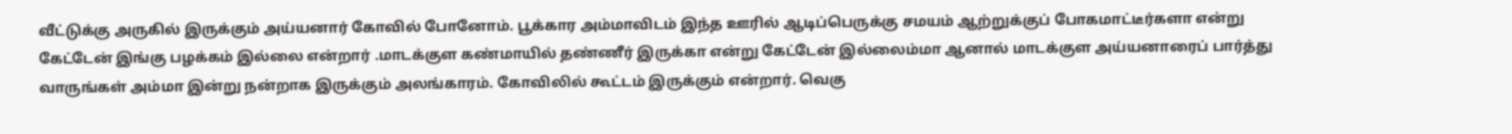வீட்டுக்கு அருகில் இருக்கும் அய்யனார் கோவில் போனோம். பூக்கார அம்மாவிடம் இந்த ஊரில் ஆடிப்பெருக்கு சமயம் ஆற்றுக்குப் போகமாட்டீர்களா என்று கேட்டேன் இங்கு பழக்கம் இல்லை என்றார் .மாடக்குள கண்மாயில் தண்ணீர் இருக்கா என்று கேட்டேன் இல்லைம்மா ஆனால் மாடக்குள அய்யனாரைப் பார்த்து வாருங்கள் அம்மா இன்று நன்றாக இருக்கும் அலங்காரம். கோவிலில் கூட்டம் இருக்கும் என்றார். வெகு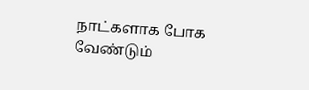நாட்களாக போக வேண்டும்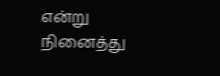என்று நினைத்து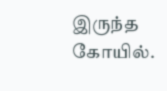இருந்த கோயில்.